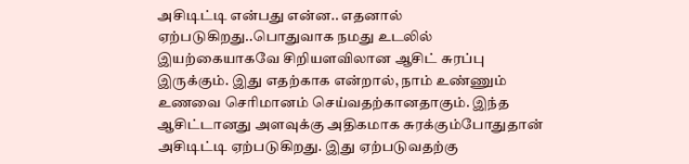அசிடிட்டி என்பது என்ன.. எதனால் ஏற்படுகிறது..பொதுவாக நமது உடலில் இயற்கையாகவே சிறியளவிலான ஆசிட் சுரப்பு இருக்கும். இது எதற்காக என்றால், நாம் உண்ணும் உணவை செரிமானம் செய்வதற்கானதாகும். இந்த ஆசிட்டானது அளவுக்கு அதிகமாக சுரக்கும்போதுதான் அசிடிட்டி ஏற்படுகிறது. இது ஏற்படுவதற்கு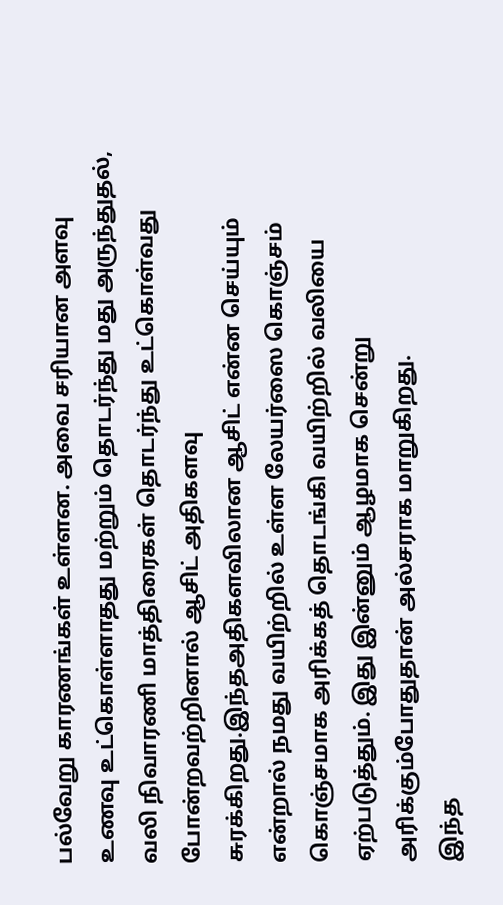பல்வேறு காரணங்கள் உள்ளன. அவை சரியான அளவு உணவு உட்கொள்ளாதது மற்றும் தொடர்ந்து மது அருந்துதல், வலி நிவாரணி மாத்திரைகள் தொடர்ந்து உட்கொள்வது போன்றவற்றினால் ஆசிட் அதிகளவு சுரக்கிறது.இந்தஅதிகளவிலான ஆசிட் என்ன செய்யும் என்றால் நமது வயிற்றில் உள்ள லேயர்ஸை கொஞ்சம் கொஞ்சமாக அரிக்கத் தொடங்கி வயிற்றில் வலியை ஏற்படுத்தும். இது இன்னும் ஆழமாக சென்று அரிக்கும்போதுதான் அல்சராக மாறுகிறது.
இந்த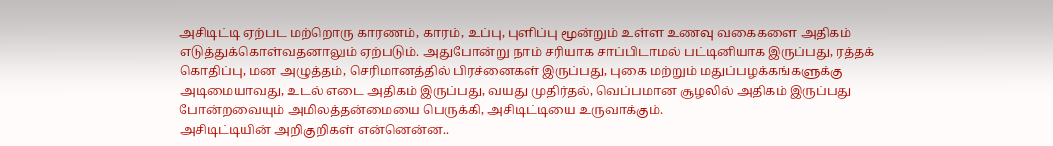அசிடிட்டி ஏற்பட மற்றொரு காரணம், காரம், உப்பு, புளிப்பு மூன்றும் உள்ள உணவு வகைகளை அதிகம் எடுத்துக்கொள்வதனாலும் ஏற்படும். அதுபோன்று நாம் சரியாக சாப்பிடாமல் பட்டினியாக இருப்பது, ரத்தக் கொதிப்பு, மன அழுத்தம், செரிமானத்தில் பிரச்னைகள் இருப்பது, புகை மற்றும் மதுப்பழக்கங்களுக்கு அடிமையாவது, உடல் எடை அதிகம் இருப்பது, வயது முதிர்தல், வெப்பமான சூழலில் அதிகம் இருப்பது போன்றவையும் அமிலத்தன்மையை பெருக்கி, அசிடிட்டியை உருவாக்கும்.
அசிடிட்டியின் அறிகுறிகள் என்னென்ன..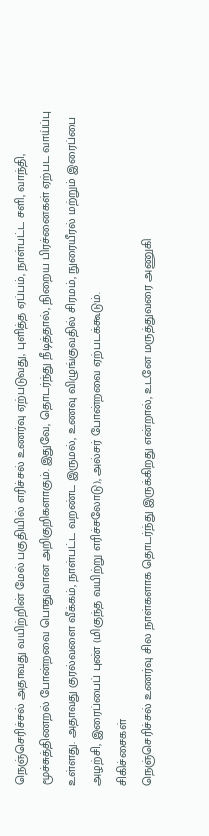நெஞ்செரிச்சல் அதாவது வயிற்றின் மேல் பகுதியில் எரிச்சல் உணர்வு ஏற்படுவது, புளித்த ஏப்பம், நாள்பட்ட சளி, வாந்தி, மூச்சுத்திணறல் போன்றவை பொதுவான அறிகுறிகளாகும். இதுவே, தொடர்ந்து நீடித்தால், நிறைய பிரச்னைகள் ஏற்பட வாய்ப்பு உள்ளது. அதாவது குரல்வளை வீக்கம், நாள்பட்ட வறண்ட இருமல், உணவு விழுங்குவதில் சிரமம், நுரையீரல் மற்றும் இரைப்பை அழற்சி, இரைப்பைப் புண் (மிகுந்த வயிற்று எரிச்சலோடு), அல்சர் போன்றவை ஏற்படக்கூடும்.
சிகிச்சைகள்
நெஞ்செரிச்சல் உணர்வு சில நாள்களாக தொடர்ந்து இருக்கிறது என்றால், உடனே மருத்துவரை அணுகி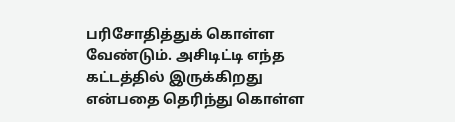பரிசோதித்துக் கொள்ள வேண்டும். அசிடிட்டி எந்த கட்டத்தில் இருக்கிறது என்பதை தெரிந்து கொள்ள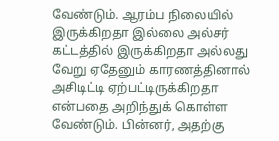வேண்டும். ஆரம்ப நிலையில் இருக்கிறதா இல்லை அல்சர் கட்டத்தில் இருக்கிறதா அல்லது வேறு ஏதேனும் காரணத்தினால் அசிடிட்டி ஏற்பட்டிருக்கிறதா என்பதை அறிந்துக் கொள்ள வேண்டும். பின்னர், அதற்கு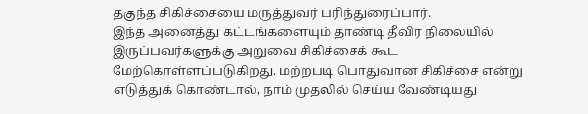தகுந்த சிகிச்சையை மருத்துவர் பரிந்துரைப்பார்.
இந்த அனைத்து கட்டங்களையும் தாண்டி தீவிர நிலையில் இருப்பவர்களுக்கு அறுவை சிகிச்சைக் கூட மேற்கொள்ளப்படுகிறது. மற்றபடி பொதுவான சிகிச்சை என்று எடுத்துக் கொண்டால், நாம் முதலில் செய்ய வேண்டியது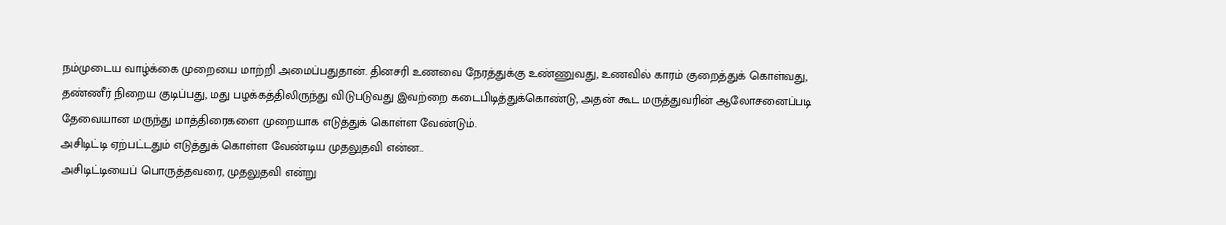நம்முடைய வாழ்க்கை முறையை மாற்றி அமைப்பதுதான். தினசரி உணவை நேரத்துக்கு உண்ணுவது, உணவில் காரம் குறைத்துக் கொள்வது, தண்ணீர் நிறைய குடிப்பது, மது பழக்கத்திலிருந்து விடுபடுவது இவற்றை கடைபிடித்துக்கொண்டு, அதன் கூட மருத்துவரின் ஆலோசனைப்படி தேவையான மருந்து மாத்திரைகளை முறையாக எடுத்துக் கொள்ள வேண்டும்.
அசிடிட்டி ஏற்பட்டதும் எடுத்துக் கொள்ள வேண்டிய முதலுதவி என்ன..
அசிடிட்டியைப் பொருத்தவரை, முதலுதவி என்று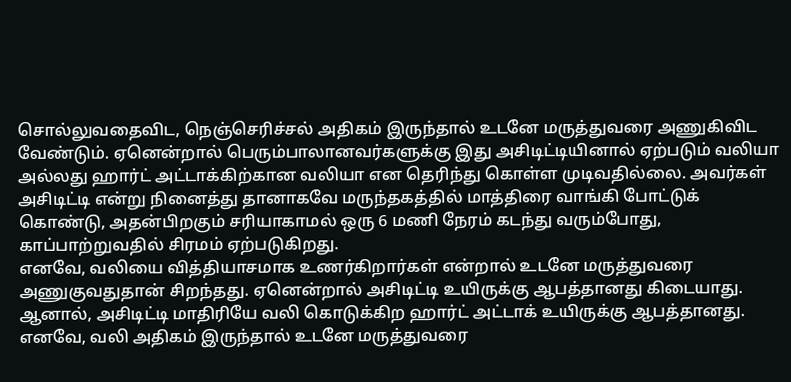சொல்லுவதைவிட, நெஞ்செரிச்சல் அதிகம் இருந்தால் உடனே மருத்துவரை அணுகிவிட வேண்டும். ஏனென்றால் பெரும்பாலானவர்களுக்கு இது அசிடிட்டியினால் ஏற்படும் வலியா அல்லது ஹார்ட் அட்டாக்கிற்கான வலியா என தெரிந்து கொள்ள முடிவதில்லை. அவர்கள் அசிடிட்டி என்று நினைத்து தானாகவே மருந்தகத்தில் மாத்திரை வாங்கி போட்டுக் கொண்டு, அதன்பிறகும் சரியாகாமல் ஒரு 6 மணி நேரம் கடந்து வரும்போது, காப்பாற்றுவதில் சிரமம் ஏற்படுகிறது.
எனவே, வலியை வித்தியாசமாக உணர்கிறார்கள் என்றால் உடனே மருத்துவரை அணுகுவதுதான் சிறந்தது. ஏனென்றால் அசிடிட்டி உயிருக்கு ஆபத்தானது கிடையாது. ஆனால், அசிடிட்டி மாதிரியே வலி கொடுக்கிற ஹார்ட் அட்டாக் உயிருக்கு ஆபத்தானது. எனவே, வலி அதிகம் இருந்தால் உடனே மருத்துவரை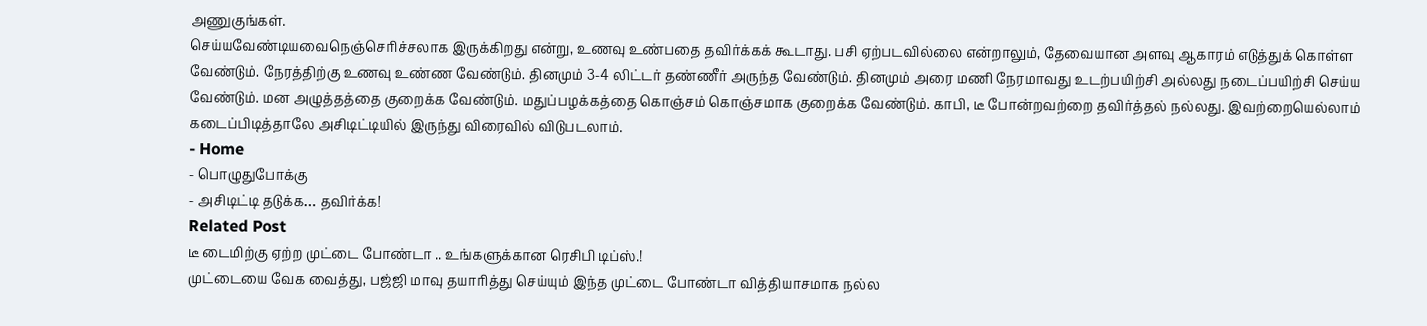அணுகுங்கள்.
செய்யவேண்டியவைநெஞ்செரிச்சலாக இருக்கிறது என்று, உணவு உண்பதை தவிர்க்கக் கூடாது. பசி ஏற்படவில்லை என்றாலும், தேவையான அளவு ஆகாரம் எடுத்துக் கொள்ள வேண்டும். நேரத்திற்கு உணவு உண்ண வேண்டும். தினமும் 3-4 லிட்டர் தண்ணீர் அருந்த வேண்டும். தினமும் அரை மணி நேரமாவது உடற்பயிற்சி அல்லது நடைப்பயிற்சி செய்ய வேண்டும். மன அழுத்தத்தை குறைக்க வேண்டும். மதுப்பழக்கத்தை கொஞ்சம் கொஞ்சமாக குறைக்க வேண்டும். காபி, டீ போன்றவற்றை தவிர்த்தல் நல்லது. இவற்றையெல்லாம் கடைப்பிடித்தாலே அசிடிட்டியில் இருந்து விரைவில் விடுபடலாம்.
- Home
- பொழுதுபோக்கு
- அசிடிட்டி தடுக்க… தவிர்க்க!
Related Post
டீ டைமிற்கு ஏற்ற முட்டை போண்டா .. உங்களுக்கான ரெசிபி டிப்ஸ்.!
முட்டையை வேக வைத்து, பஜ்ஜி மாவு தயாரித்து செய்யும் இந்த முட்டை போண்டா வித்தியாசமாக நல்ல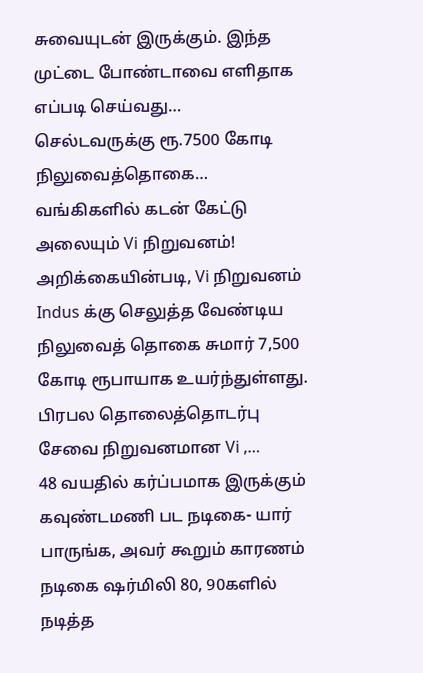சுவையுடன் இருக்கும். இந்த முட்டை போண்டாவை எளிதாக எப்படி செய்வது…
செல்டவருக்கு ரூ.7500 கோடி நிலுவைத்தொகை… வங்கிகளில் கடன் கேட்டு அலையும் Vi நிறுவனம்!
அறிக்கையின்படி, Vi நிறுவனம் Indus க்கு செலுத்த வேண்டிய நிலுவைத் தொகை சுமார் 7,500 கோடி ரூபாயாக உயர்ந்துள்ளது. பிரபல தொலைத்தொடர்பு சேவை நிறுவனமான Vi ,…
48 வயதில் கர்ப்பமாக இருக்கும் கவுண்டமணி பட நடிகை- யார் பாருங்க, அவர் கூறும் காரணம்
நடிகை ஷர்மிலி 80, 90களில் நடித்த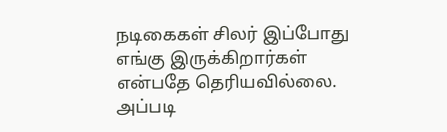நடிகைகள் சிலர் இப்போது எங்கு இருக்கிறார்கள் என்பதே தெரியவில்லை. அப்படி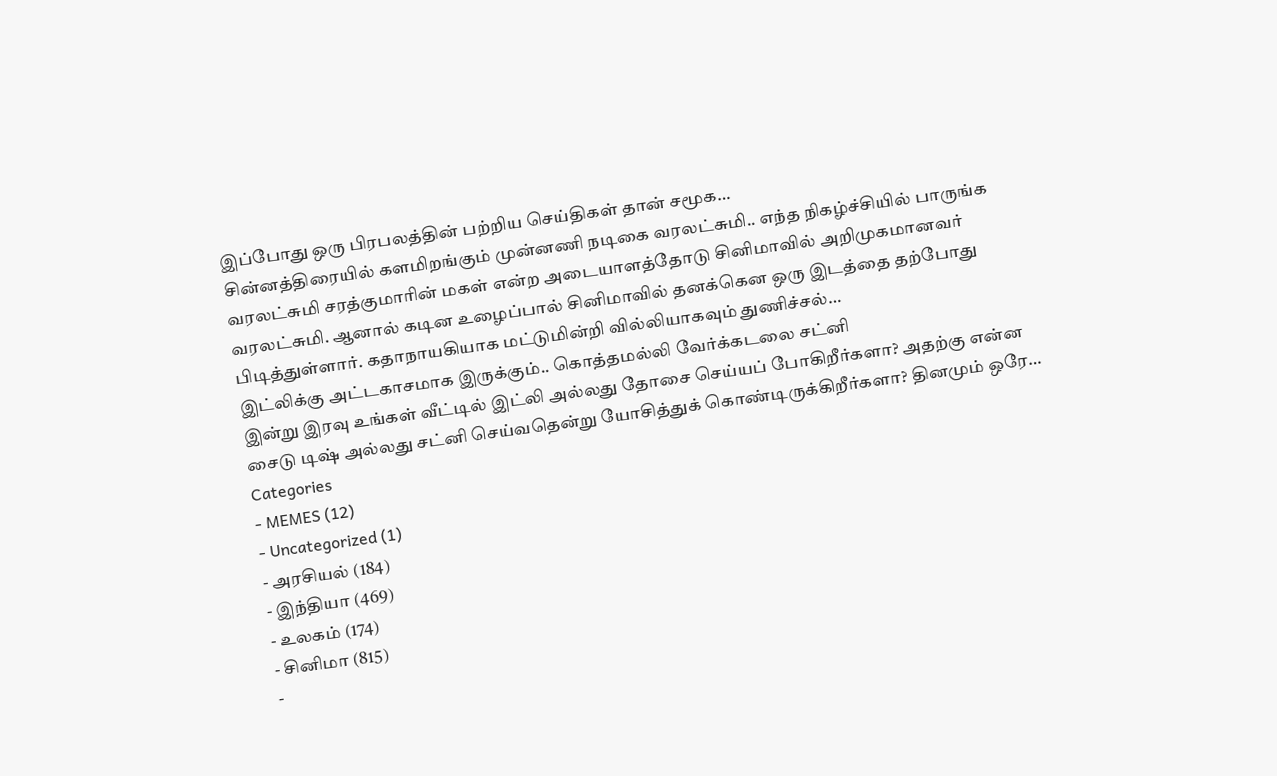இப்போது ஒரு பிரபலத்தின் பற்றிய செய்திகள் தான் சமூக…
சின்னத்திரையில் களமிறங்கும் முன்னணி நடிகை வரலட்சுமி.. எந்த நிகழ்ச்சியில் பாருங்க
வரலட்சுமி சரத்குமாரின் மகள் என்ற அடையாளத்தோடு சினிமாவில் அறிமுகமானவர் வரலட்சுமி. ஆனால் கடின உழைப்பால் சினிமாவில் தனக்கென ஒரு இடத்தை தற்போது பிடித்துள்ளார். கதாநாயகியாக மட்டுமின்றி வில்லியாகவும் துணிச்சல்…
இட்லிக்கு அட்டகாசமாக இருக்கும்.. கொத்தமல்லி வேர்க்கடலை சட்னி
இன்று இரவு உங்கள் வீட்டில் இட்லி அல்லது தோசை செய்யப் போகிறீர்களா? அதற்கு என்ன சைடு டிஷ் அல்லது சட்னி செய்வதென்று யோசித்துக் கொண்டிருக்கிறீர்களா? தினமும் ஒரே…
Categories
- MEMES (12)
- Uncategorized (1)
- அரசியல் (184)
- இந்தியா (469)
- உலகம் (174)
- சினிமா (815)
-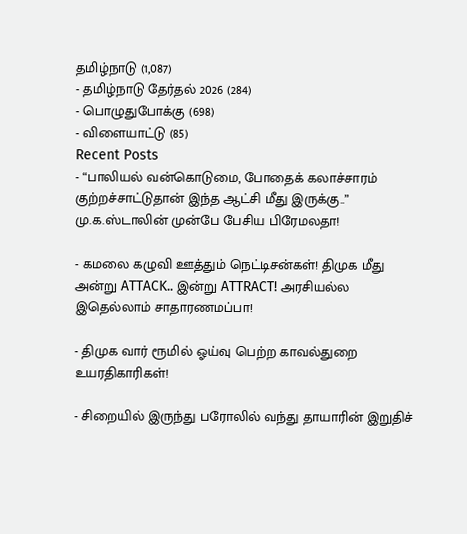தமிழ்நாடு (1,087)
- தமிழ்நாடு தேர்தல் 2026 (284)
- பொழுதுபோக்கு (698)
- விளையாட்டு (85)
Recent Posts
- “பாலியல் வன்கொடுமை, போதைக் கலாச்சாரம் குற்றச்சாட்டுதான் இந்த ஆட்சி மீது இருக்கு..” மு.க.ஸ்டாலின் முன்பே பேசிய பிரேமலதா!

- கமலை கழுவி ஊத்தும் நெட்டிசன்கள்! திமுக மீது அன்று ATTACK.. இன்று ATTRACT! அரசியல்ல இதெல்லாம் சாதாரணமப்பா!

- திமுக வார் ரூமில் ஓய்வு பெற்ற காவல்துறை உயரதிகாரிகள்!

- சிறையில் இருந்து பரோலில் வந்து தாயாரின் இறுதிச்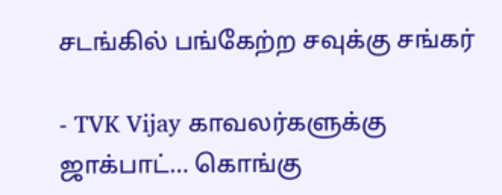சடங்கில் பங்கேற்ற சவுக்கு சங்கர்

- TVK Vijay காவலர்களுக்கு ஜாக்பாட்… கொங்கு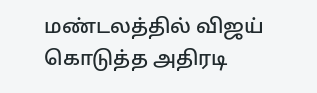மண்டலத்தில் விஜய் கொடுத்த அதிரடி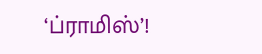‘ப்ராமிஸ்’!